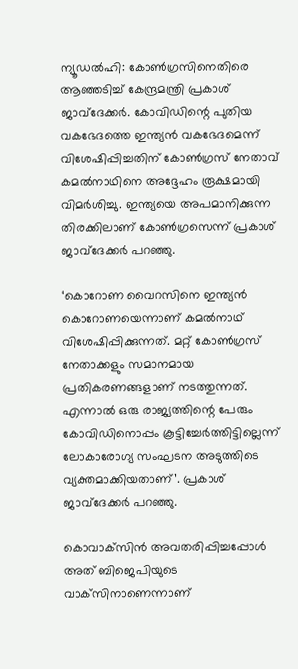ന്യൂഡല്‍ഹി: കോണ്‍ഗ്രസിനെതിരെ ആഞ്ഞടിച്ച്‌ കേന്ദ്രമന്ത്രി പ്രകാശ് ജാവ്‌ദേക്കര്‍. കോവിഡിന്റെ പുതിയ വകഭേദത്തെ ഇന്ത്യന്‍ വകഭേദമെന്ന് വിശേഷിപ്പിച്ചതിന് കോണ്‍ഗ്രസ് നേതാവ് കമല്‍നാഥിനെ അദ്ദേഹം രൂക്ഷമായി വിമര്‍ശിച്ചു. ഇന്ത്യയെ അപമാനിക്കുന്ന തിരക്കിലാണ് കോണ്‍ഗ്രസെന്ന് പ്രകാശ് ജാവ്‌ദേക്കര്‍ പറഞ്ഞു.

‘കൊറോണ വൈറസിനെ ഇന്ത്യന്‍ കൊറോണയെന്നാണ് കമല്‍നാഥ് വിശേഷിപ്പിക്കുന്നത്. മറ്റ് കോണ്‍ഗ്രസ് നേതാക്കളും സമാനമായ പ്രതികരണങ്ങളാണ് നടത്തുന്നത്. എന്നാല്‍ ഒരു രാജ്യത്തിന്റെ പേരും കോവിഡിനൊപ്പം കൂട്ടിച്ചേര്‍ത്തിട്ടില്ലെന്ന് ലോകാരോഗ്യ സംഘടന അടുത്തിടെ വ്യക്തമാക്കിയതാണ്’. പ്രകാശ് ജാവ്‌ദേക്കര്‍ പറഞ്ഞു.

കൊവാക്‌സിന്‍ അവതരിപ്പിച്ചപ്പോള്‍ അത് ബിജെപിയുടെ വാക്‌സിനാണെന്നാണ്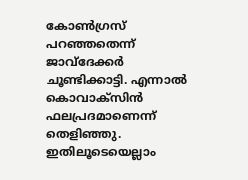കോണ്‍ഗ്രസ് പറഞ്ഞതെന്ന് ജാവ്‌ദേക്കര്‍ ചൂണ്ടിക്കാട്ടി. എന്നാല്‍ കൊവാക്‌സിന്‍ ഫലപ്രദമാണെന്ന് തെളിഞ്ഞു. ഇതിലൂടെയെല്ലാം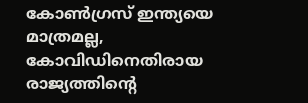കോണ്‍ഗ്രസ് ഇന്ത്യയെ മാത്രമല്ല, കോവിഡിനെതിരായ രാജ്യത്തിന്റെ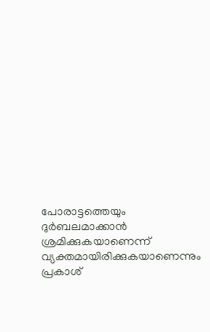പോരാട്ടത്തെയും ദുര്‍ബലമാക്കാന്‍ ശ്രമിക്കുകയാണെന്ന് വ്യക്തമായിരിക്കുകയാണെന്നും പ്രകാശ്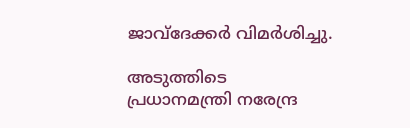ജാവ്‌ദേക്കര്‍ വിമര്‍ശിച്ചു.

അടുത്തിടെ പ്രധാനമന്ത്രി നരേന്ദ്ര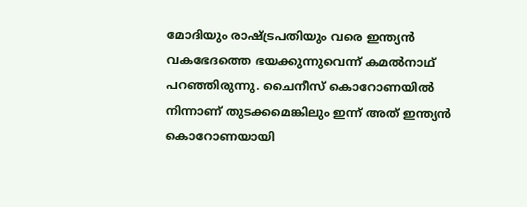മോദിയും രാഷ്ട്രപതിയും വരെ ഇന്ത്യന്‍ വകഭേദത്തെ ഭയക്കുന്നുവെന്ന് കമല്‍നാഥ് പറഞ്ഞിരുന്നു. ചൈനീസ് കൊറോണയില്‍ നിന്നാണ് തുടക്കമെങ്കിലും ഇന്ന് അത് ഇന്ത്യന്‍ കൊറോണയായി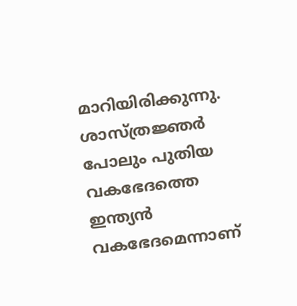മാറിയിരിക്കുന്നു. ശാസ്ത്രജ്ഞര്‍ പോലും പുതിയ വകഭേദത്തെ ഇന്ത്യന്‍ വകഭേദമെന്നാണ്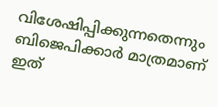വിശേഷിപ്പിക്കുന്നതെന്നും ബിജെപിക്കാര്‍ മാത്രമാണ് ഇത്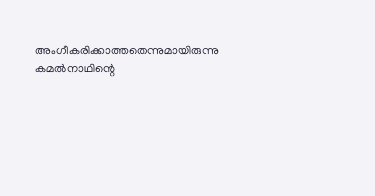അംഗീകരിക്കാത്തതെന്നുമായിരുന്നു കമല്‍നാഥിന്റെ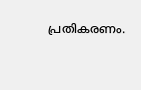പ്രതികരണം.